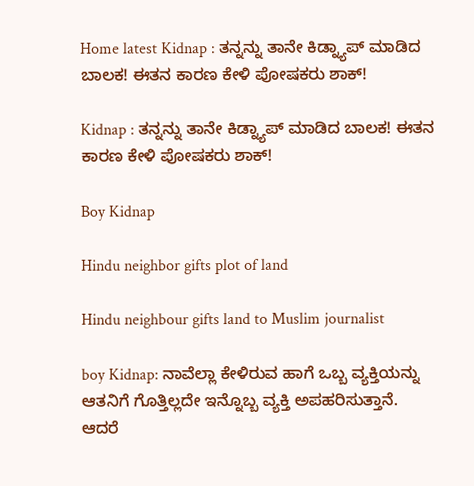Home latest Kidnap : ತನ್ನನ್ನು ತಾನೇ ಕಿಡ್ನ್ಯಾಪ್ ಮಾಡಿದ ಬಾಲಕ! ಈತನ ಕಾರಣ ಕೇಳಿ ಪೋಷಕರು ಶಾಕ್!

Kidnap : ತನ್ನನ್ನು ತಾನೇ ಕಿಡ್ನ್ಯಾಪ್ ಮಾಡಿದ ಬಾಲಕ! ಈತನ ಕಾರಣ ಕೇಳಿ ಪೋಷಕರು ಶಾಕ್!

Boy Kidnap

Hindu neighbor gifts plot of land

Hindu neighbour gifts land to Muslim journalist

boy Kidnap: ನಾವೆಲ್ಲಾ ಕೇಳಿರುವ ಹಾಗೆ ಒಬ್ಬ ವ್ಯಕ್ತಿಯನ್ನು ಆತನಿಗೆ ಗೊತ್ತಿಲ್ಲದೇ ಇನ್ನೊಬ್ಬ ವ್ಯಕ್ತಿ ಅಪಹರಿಸುತ್ತಾನೆ. ಆದರೆ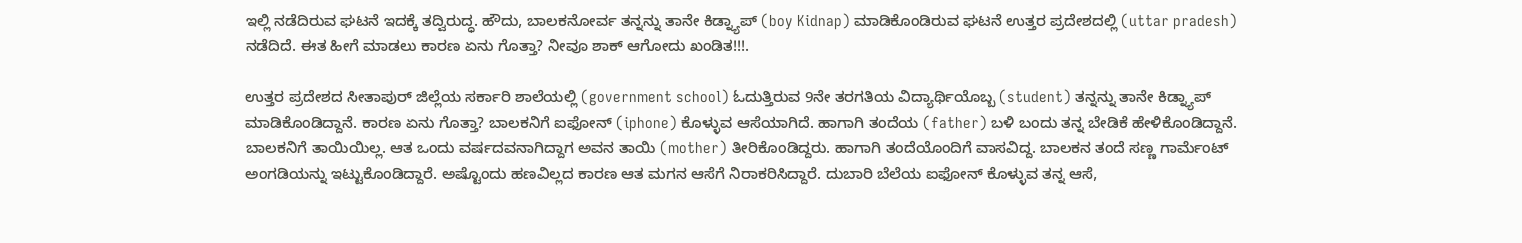ಇಲ್ಲಿ ನಡೆದಿರುವ ಘಟನೆ ಇದಕ್ಕೆ ತದ್ವಿರುದ್ಧ. ಹೌದು, ಬಾಲಕನೋರ್ವ ತನ್ನನ್ನು ತಾನೇ ಕಿಡ್ನ್ಯಾಪ್ (boy Kidnap) ಮಾಡಿಕೊಂಡಿರುವ ಘಟನೆ ಉತ್ತರ ಪ್ರದೇಶದಲ್ಲಿ (uttar pradesh) ನಡೆದಿದೆ. ಈತ ಹೀಗೆ ಮಾಡಲು ಕಾರಣ ಏನು ಗೊತ್ತಾ? ನೀವೂ ಶಾಕ್ ಆಗೋದು ಖಂಡಿತ!!!.

ಉತ್ತರ ಪ್ರದೇಶದ ಸೀತಾಪುರ್ ಜಿಲ್ಲೆಯ ಸರ್ಕಾರಿ ಶಾಲೆಯಲ್ಲಿ (government school) ಓದುತ್ತಿರುವ 9ನೇ ತರಗತಿಯ ವಿದ್ಯಾರ್ಥಿಯೊಬ್ಬ (student) ತನ್ನನ್ನು ತಾನೇ ಕಿಡ್ನ್ಯಾಪ್ ಮಾಡಿಕೊಂಡಿದ್ದಾನೆ. ಕಾರಣ ಏನು ಗೊತ್ತಾ? ಬಾಲಕನಿಗೆ ಐಫೋನ್ (iphone) ಕೊಳ್ಳುವ ಆಸೆಯಾಗಿದೆ. ಹಾಗಾಗಿ ತಂದೆಯ (father) ಬಳಿ ಬಂದು ತನ್ನ ಬೇಡಿಕೆ ಹೇಳಿಕೊಂಡಿದ್ದಾನೆ. ಬಾಲಕನಿಗೆ ತಾಯಿಯಿಲ್ಲ. ಆತ ಒಂದು ವರ್ಷದವನಾಗಿದ್ದಾಗ ಅವನ ತಾಯಿ (mother) ತೀರಿಕೊಂಡಿದ್ದರು. ಹಾಗಾಗಿ ತಂದೆಯೊಂದಿಗೆ ವಾಸವಿದ್ದ. ಬಾಲಕನ ತಂದೆ ಸಣ್ಣ ಗಾರ್ಮೆಂಟ್ ಅಂಗಡಿಯನ್ನು ಇಟ್ಟುಕೊಂಡಿದ್ದಾರೆ. ಅಷ್ಟೊಂದು ಹಣವಿಲ್ಲದ ಕಾರಣ ಆತ ಮಗನ ಆಸೆಗೆ ನಿರಾಕರಿಸಿದ್ದಾರೆ. ದುಬಾರಿ ಬೆಲೆಯ ಐಫೋನ್ ಕೊಳ್ಳುವ ತನ್ನ ಆಸೆ,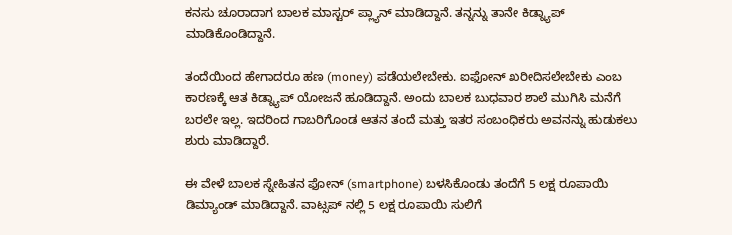ಕನಸು ಚೂರಾದಾಗ ಬಾಲಕ ಮಾಸ್ಟರ್ ಪ್ಲ್ಯಾನ್ ಮಾಡಿದ್ದಾನೆ. ತನ್ನನ್ನು ತಾನೇ ಕಿಡ್ನ್ಯಾಪ್ ಮಾಡಿಕೊಂಡಿದ್ದಾನೆ.

ತಂದೆಯಿಂದ ಹೇಗಾದರೂ ಹಣ (money) ಪಡೆಯಲೇಬೇಕು. ಐಫೋನ್ ಖರೀದಿಸಲೇಬೇಕು ಎಂಬ ಕಾರಣಕ್ಕೆ ಆತ ಕಿಡ್ನ್ಯಾಪ್ ಯೋಜನೆ ಹೂಡಿದ್ದಾನೆ. ಅಂದು ಬಾಲಕ ಬುಧವಾರ ಶಾಲೆ ಮುಗಿಸಿ ಮನೆಗೆ ಬರಲೇ ಇಲ್ಲ. ಇದರಿಂದ ಗಾಬರಿಗೊಂಡ ಆತನ ತಂದೆ ಮತ್ತು ಇತರ ಸಂಬಂಧಿಕರು ಅವನನ್ನು ಹುಡುಕಲು ಶುರು ಮಾಡಿದ್ದಾರೆ.

ಈ ವೇಳೆ ಬಾಲಕ ಸ್ನೇಹಿತನ ಫೋನ್ (smartphone) ಬಳಸಿಕೊಂಡು ತಂದೆಗೆ 5 ಲಕ್ಷ ರೂಪಾಯಿ ಡಿಮ್ಯಾಂಡ್ ಮಾಡಿದ್ದಾನೆ. ವಾಟ್ಸಪ್ ನಲ್ಲಿ 5 ಲಕ್ಷ ರೂಪಾಯಿ ಸುಲಿಗೆ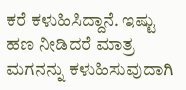ಕರೆ ಕಳುಹಿಸಿದ್ದಾನೆ. ಇಷ್ಟು ಹಣ ನೀಡಿದರೆ ಮಾತ್ರ ಮಗನನ್ನು ಕಳುಹಿಸುವುದಾಗಿ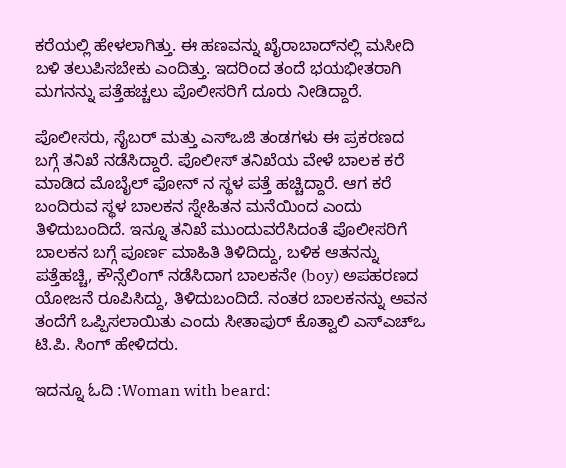ಕರೆಯಲ್ಲಿ ಹೇಳಲಾಗಿತ್ತು. ಈ ಹಣವನ್ನು ಖೈರಾಬಾದ್‌ನಲ್ಲಿ ಮಸೀದಿ ಬಳಿ ತಲುಪಿಸಬೇಕು ಎಂದಿತ್ತು. ಇದರಿಂದ ತಂದೆ ಭಯಭೀತರಾಗಿ ಮಗನನ್ನು ಪತ್ತೆಹಚ್ಚಲು ಪೊಲೀಸರಿಗೆ ದೂರು ನೀಡಿದ್ದಾರೆ.

ಪೊಲೀಸರು, ಸೈಬರ್ ಮತ್ತು ಎಸ್‌ಒಜಿ ತಂಡಗಳು ಈ ಪ್ರಕರಣದ ಬಗ್ಗೆ ತನಿಖೆ ನಡೆಸಿದ್ದಾರೆ. ಪೊಲೀಸ್ ತನಿಖೆಯ ವೇಳೆ ಬಾಲಕ ಕರೆ ಮಾಡಿದ ಮೊಬೈಲ್ ಫೋನ್ ನ ಸ್ಥಳ ಪತ್ತೆ ಹಚ್ಚಿದ್ದಾರೆ. ಆಗ ಕರೆ ಬಂದಿರುವ ಸ್ಥಳ ಬಾಲಕನ ಸ್ನೇಹಿತನ ಮನೆಯಿಂದ ಎಂದು ತಿಳಿದುಬಂದಿದೆ. ಇನ್ನೂ ತನಿಖೆ ಮುಂದುವರೆಸಿದಂತೆ ಪೊಲೀಸರಿಗೆ ಬಾಲಕನ ಬಗ್ಗೆ ಪೂರ್ಣ ಮಾಹಿತಿ ತಿಳಿದಿದ್ದು, ಬಳಿಕ ಆತನನ್ನು ಪತ್ತೆಹಚ್ಚಿ, ಕೌನ್ಸೆಲಿಂಗ್ ನಡೆಸಿದಾಗ ಬಾಲಕನೇ (boy) ಅಪಹರಣದ ಯೋಜನೆ ರೂಪಿಸಿದ್ದು, ತಿಳಿದುಬಂದಿದೆ. ನಂತರ ಬಾಲಕನನ್ನು ಅವನ ತಂದೆಗೆ ಒಪ್ಪಿಸಲಾಯಿತು ಎಂದು ಸೀತಾಪುರ್ ಕೊತ್ವಾಲಿ ಎಸ್‌ಎಚ್‌ಒ ಟಿ.ಪಿ. ಸಿಂಗ್ ಹೇಳಿದರು.

ಇದನ್ನೂ ಓದಿ :Woman with beard: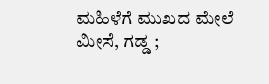ಮಹಿಳೆಗೆ ಮುಖದ ಮೇಲೆ ಮೀಸೆ, ಗಡ್ಡ ;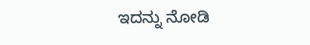ಇದನ್ನು ನೋಡಿ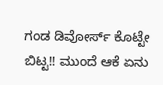ಗಂಡ ಡಿವೋರ್ಸ್ ಕೊಟ್ಟೇ ಬಿಟ್ಟ!! ಮುಂದೆ ಆಕೆ ಏನು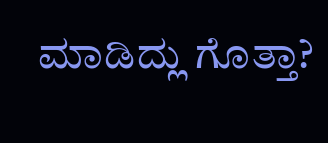ಮಾಡಿದ್ಲು ಗೊತ್ತಾ?